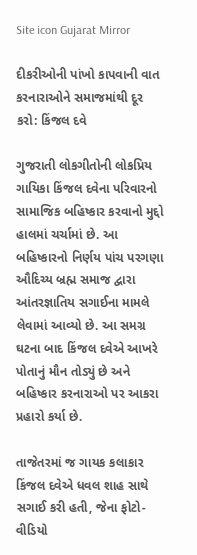Site icon Gujarat Mirror

દીકરીઓની પાંખો કાપવાની વાત કરનારાઓને સમાજમાંથી દૂર કરો: કિંજલ દવે

ગુજરાતી લોકગીતોની લોકપ્રિય ગાયિકા કિંજલ દવેના પરિવારનો સામાજિક બહિષ્કાર કરવાનો મુદ્દો હાલમાં ચર્ચામાં છે. આ બહિષ્કારનો નિર્ણય પાંચ પરગણા ઔદિચ્ય બ્રહ્મ સમાજ દ્વારા આંતરજ્ઞાતિય સગાઈના મામલે લેવામાં આવ્યો છે. આ સમગ્ર ઘટના બાદ કિંજલ દવેએ આખરે પોતાનું મૌન તોડ્યું છે અને બહિષ્કાર કરનારાઓ પર આકરા પ્રહારો કર્યા છે.

તાજેતરમાં જ ગાયક કલાકાર કિંજલ દવેએ ધવલ શાહ સાથે સગાઈ કરી હતી, જેના ફોટો-વીડિયો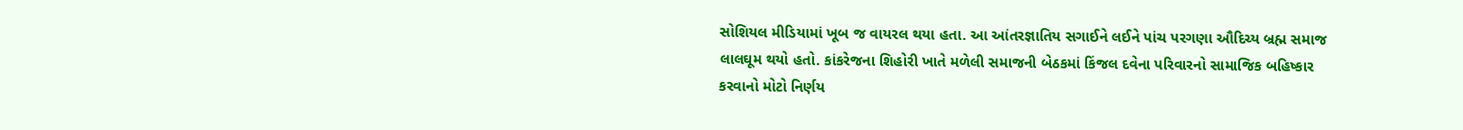સોશિયલ મીડિયામાં ખૂબ જ વાયરલ થયા હતા. આ આંતરજ્ઞાતિય સગાઈને લઈને પાંચ પરગણા ઔદિચ્ય બ્રહ્મ સમાજ લાલઘૂમ થયો હતો. કાંકરેજના શિહોરી ખાતે મળેલી સમાજની બેઠકમાં કિંજલ દવેના પરિવારનો સામાજિક બહિષ્કાર કરવાનો મોટો નિર્ણય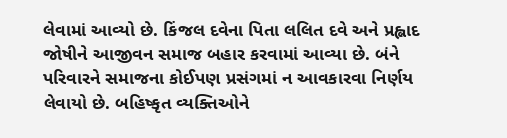લેવામાં આવ્યો છે. કિંજલ દવેના પિતા લલિત દવે અને પ્રહ્લાદ જોષીને આજીવન સમાજ બહાર કરવામાં આવ્યા છે. બંને પરિવારને સમાજના કોઈપણ પ્રસંગમાં ન આવકારવા નિર્ણય લેવાયો છે. બહિષ્કૃત વ્યક્તિઓને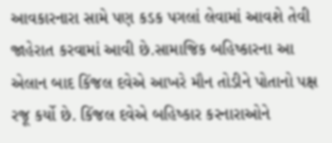આવકારનારા સામે પણ કડક પગલાં લેવામાં આવશે તેવી જાહેરાત કરવામાં આવી છે.સામાજિક બહિષ્કારના આ એલાન બાદ કિંજલ દવેએ આખરે મૌન તોડીને પોતાનો પક્ષ રજૂ કર્યો છે. કિંજલ દવેએ બહિષ્કાર કરનારાઓને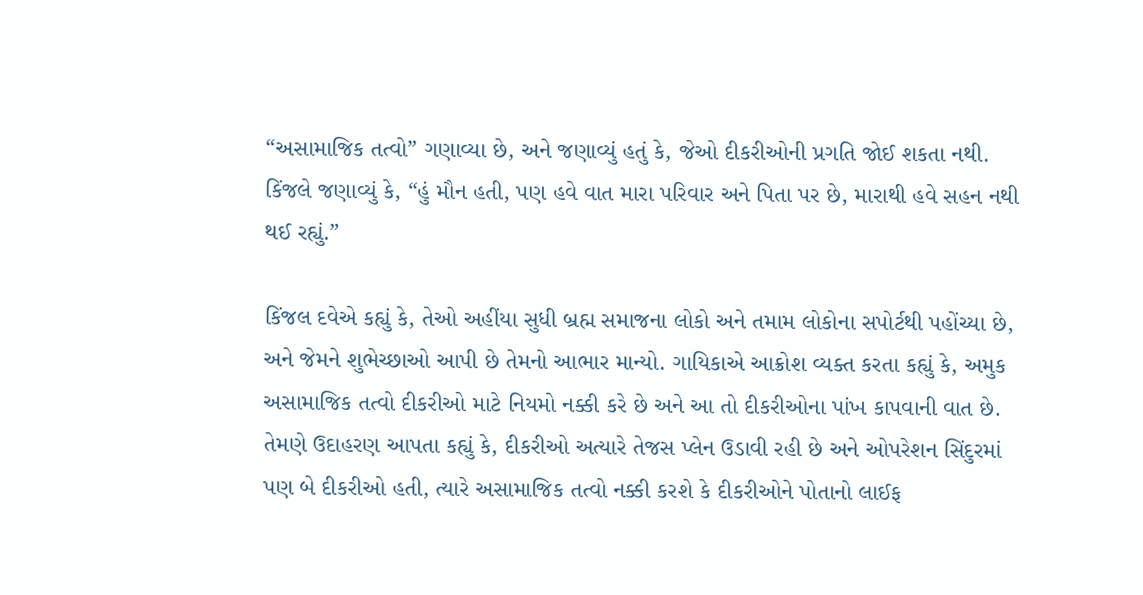“અસામાજિક તત્વો” ગણાવ્યા છે, અને જણાવ્યું હતું કે, જેઓ દીકરીઓની પ્રગતિ જોઈ શકતા નથી. કિંજલે જણાવ્યું કે, “હું મૌન હતી, પણ હવે વાત મારા પરિવાર અને પિતા પર છે, મારાથી હવે સહન નથી થઈ રહ્યું.”

કિંજલ દવેએ કહ્યું કે, તેઓ અહીંયા સુધી બ્રહ્મ સમાજના લોકો અને તમામ લોકોના સપોર્ટથી પહોંચ્યા છે, અને જેમને શુભેચ્છાઓ આપી છે તેમનો આભાર માન્યો. ગાયિકાએ આક્રોશ વ્યક્ત કરતા કહ્યું કે, અમુક અસામાજિક તત્વો દીકરીઓ માટે નિયમો નક્કી કરે છે અને આ તો દીકરીઓના પાંખ કાપવાની વાત છે. તેમણે ઉદાહરણ આપતા કહ્યું કે, દીકરીઓ અત્યારે તેજસ પ્લેન ઉડાવી રહી છે અને ઓપરેશન સિંદુરમાં પણ બે દીકરીઓ હતી, ત્યારે અસામાજિક તત્વો નક્કી કરશે કે દીકરીઓને પોતાનો લાઈફ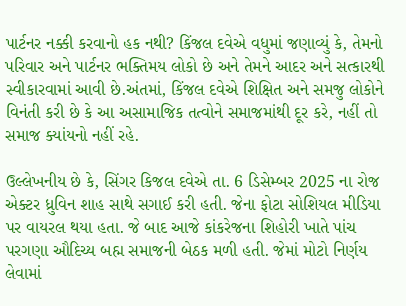પાર્ટનર નક્કી કરવાનો હક નથી? કિંજલ દવેએ વધુમાં જણાવ્યું કે, તેમનો પરિવાર અને પાર્ટનર ભક્તિમય લોકો છે અને તેમને આદર અને સત્કારથી સ્વીકારવામાં આવી છે.અંતમાં, કિંજલ દવેએ શિક્ષિત અને સમજુ લોકોને વિનંતી કરી છે કે આ અસામાજિક તત્વોને સમાજમાંથી દૂર કરે, નહીં તો સમાજ ક્યાંયનો નહીં રહે.

ઉલ્લેખનીય છે કે, સિંગર કિજલ દવેએ તા. 6 ડિસેમ્બર 2025 ના રોજ એક્ટર ધ્રુવિન શાહ સાથે સગાઈ કરી હતી. જેના ફોટા સોશિયલ મીડિયા પર વાયરલ થયા હતા. જે બાદ આજે કાંકરેજના શિહોરી ખાતે પાંચ પરગણા ઔદિચ્ય બહ્મ સમાજની બેઠક મળી હતી. જેમાં મોટો નિર્ણય લેવામાં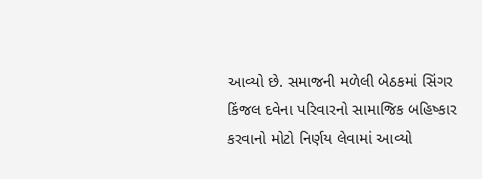આવ્યો છે. સમાજની મળેલી બેઠકમાં સિંગર કિંજલ દવેના પરિવારનો સામાજિક બહિષ્કાર કરવાનો મોટો નિર્ણય લેવામાં આવ્યો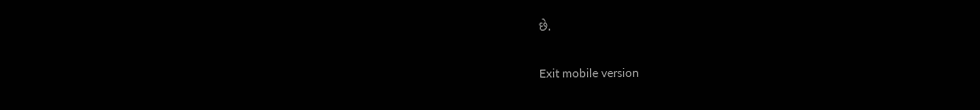છે.

Exit mobile version